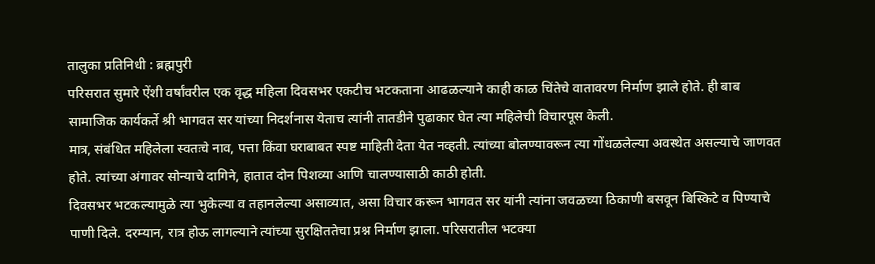तालुका प्रतिनिधी : ब्रह्मपुरी
परिसरात सुमारे ऐंशी वर्षांवरील एक वृद्ध महिला दिवसभर एकटीच भटकताना आढळल्याने काही काळ चिंतेचे वातावरण निर्माण झाले होते. ही बाब सामाजिक कार्यकर्ते श्री भागवत सर यांच्या निदर्शनास येताच त्यांनी तातडीने पुढाकार घेत त्या महिलेची विचारपूस केली.
मात्र, संबंधित महिलेला स्वतःचे नाव, पत्ता किंवा घराबाबत स्पष्ट माहिती देता येत नव्हती. त्यांच्या बोलण्यावरून त्या गोंधळलेल्या अवस्थेत असल्याचे जाणवत होते. त्यांच्या अंगावर सोन्याचे दागिने, हातात दोन पिशव्या आणि चालण्यासाठी काठी होती.
दिवसभर भटकल्यामुळे त्या भुकेल्या व तहानलेल्या असाव्यात, असा विचार करून भागवत सर यांनी त्यांना जवळच्या ठिकाणी बसवून बिस्किटे व पिण्याचे पाणी दिले. दरम्यान, रात्र होऊ लागल्याने त्यांच्या सुरक्षिततेचा प्रश्न निर्माण झाला. परिसरातील भटक्या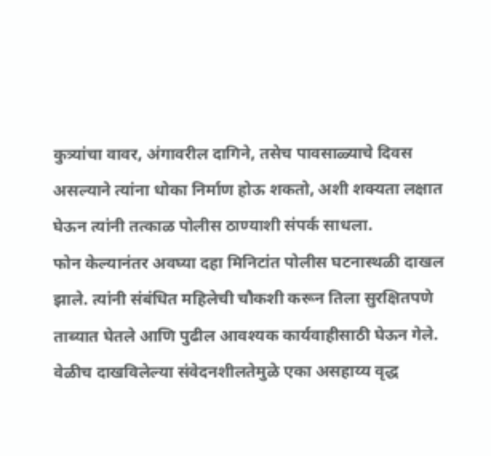कुत्र्यांचा वावर, अंगावरील दागिने, तसेच पावसाळ्याचे दिवस असल्याने त्यांना धोका निर्माण होऊ शकतो, अशी शक्यता लक्षात घेऊन त्यांनी तत्काळ पोलीस ठाण्याशी संपर्क साधला.
फोन केल्यानंतर अवघ्या दहा मिनिटांत पोलीस घटनास्थळी दाखल झाले. त्यांनी संबंधित महिलेची चौकशी करून तिला सुरक्षितपणे ताब्यात घेतले आणि पुढील आवश्यक कार्यवाहीसाठी घेऊन गेले.
वेळीच दाखविलेल्या संवेदनशीलतेमुळे एका असहाय्य वृद्ध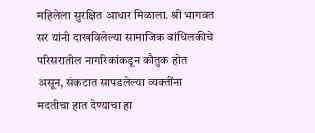महिलेला सुरक्षित आधार मिळाला. श्री भागवत सर यांनी दाखविलेल्या सामाजिक बांधिलकीचे परिसरातील नागरिकांकडून कौतुक होत असून, संकटात सापडलेल्या व्यक्तींना मदतीचा हात देण्याचा हा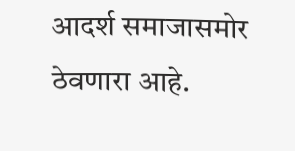आदर्श समाजासमोर ठेवणारा आहे.